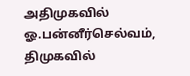அதிமுகவில் ஓ.பன்னீர்செல்வம், திமுகவில்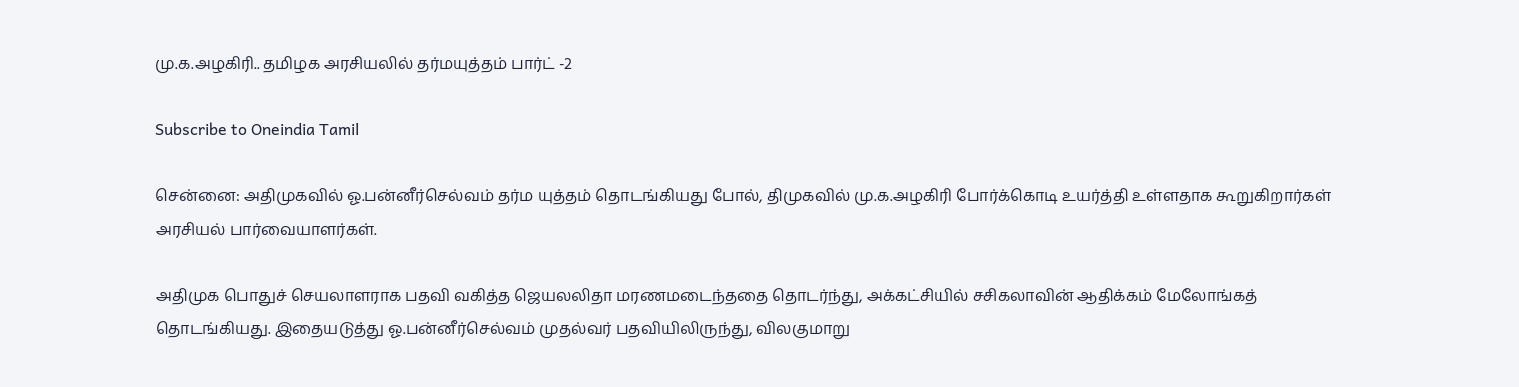மு.க.அழகிரி.. தமிழக அரசியலில் தர்மயுத்தம் பார்ட் -2

Subscribe to Oneindia Tamil

சென்னை: அதிமுகவில் ஓ.பன்னீர்செல்வம் தர்ம யுத்தம் தொடங்கியது போல், திமுகவில் மு.க.அழகிரி போர்க்கொடி உயர்த்தி உள்ளதாக கூறுகிறார்கள் அரசியல் பார்வையாளர்கள்.

அதிமுக பொதுச் செயலாளராக பதவி வகித்த ஜெயலலிதா மரணமடைந்ததை தொடர்ந்து, அக்கட்சியில் சசிகலாவின் ஆதிக்கம் மேலோங்கத் தொடங்கியது. இதையடுத்து ஓ.பன்னீர்செல்வம் முதல்வர் பதவியிலிருந்து, விலகுமாறு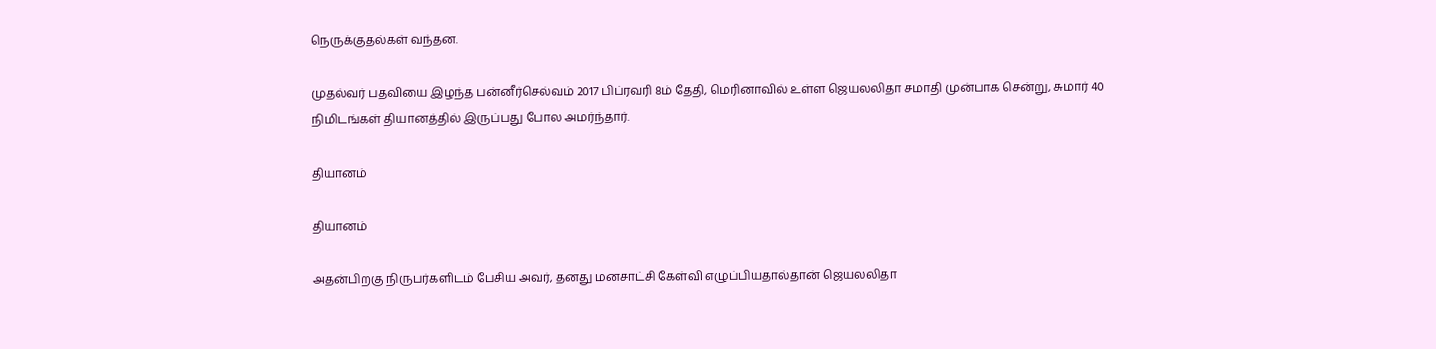நெருக்குதல்கள் வந்தன.

முதல்வர் பதவியை இழந்த பன்னீர்செல்வம் 2017 பிப்ரவரி 8ம் தேதி, மெரினாவில் உள்ள ஜெயலலிதா சமாதி முன்பாக சென்று, சுமார் 40 நிமிடங்கள் தியானத்தில் இருப்பது போல அமர்ந்தார்.

தியானம்

தியானம்

அதன்பிறகு நிருபர்களிடம் பேசிய அவர், தனது மனசாட்சி கேள்வி எழுப்பியதால்தான் ஜெயலலிதா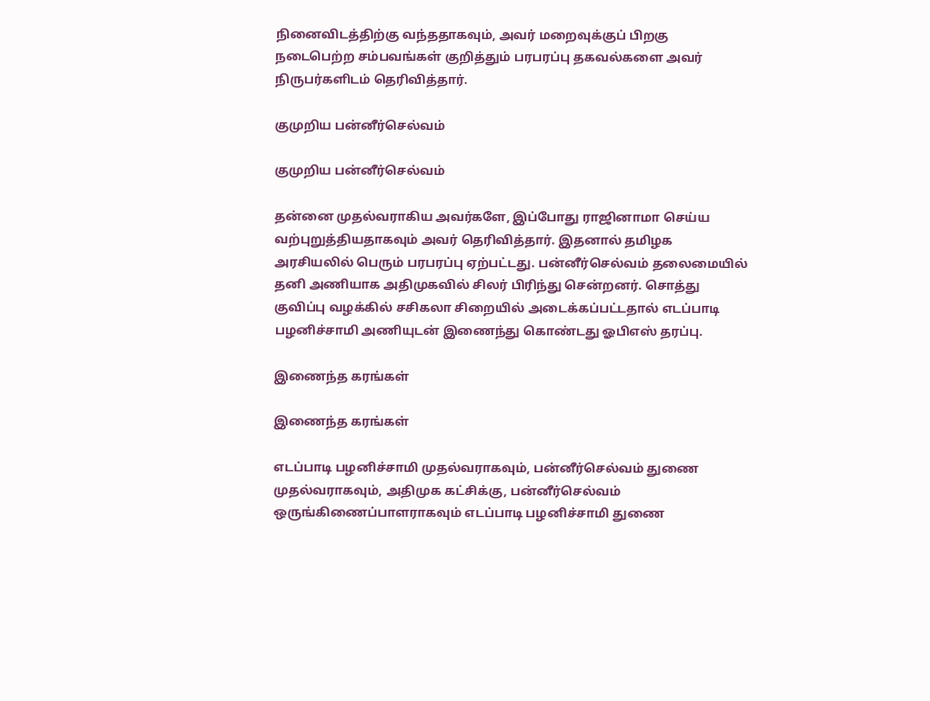நினைவிடத்திற்கு வந்ததாகவும், அவர் மறைவுக்குப் பிறகு நடைபெற்ற சம்பவங்கள் குறித்தும் பரபரப்பு தகவல்களை அவர் நிருபர்களிடம் தெரிவித்தார்.

குமுறிய பன்னீர்செல்வம்

குமுறிய பன்னீர்செல்வம்

தன்னை முதல்வராகிய அவர்களே, இப்போது ராஜினாமா செய்ய வற்புறுத்தியதாகவும் அவர் தெரிவித்தார். இதனால் தமிழக அரசியலில் பெரும் பரபரப்பு ஏற்பட்டது. பன்னீர்செல்வம் தலைமையில் தனி அணியாக அதிமுகவில் சிலர் பிரிந்து சென்றனர். சொத்து குவிப்பு வழக்கில் சசிகலா சிறையில் அடைக்கப்பட்டதால் எடப்பாடி பழனிச்சாமி அணியுடன் இணைந்து கொண்டது ஓபிஎஸ் தரப்பு.

இணைந்த கரங்கள்

இணைந்த கரங்கள்

எடப்பாடி பழனிச்சாமி முதல்வராகவும், பன்னீர்செல்வம் துணை முதல்வராகவும், அதிமுக கட்சிக்கு, பன்னீர்செல்வம் ஒருங்கிணைப்பாளராகவும் எடப்பாடி பழனிச்சாமி துணை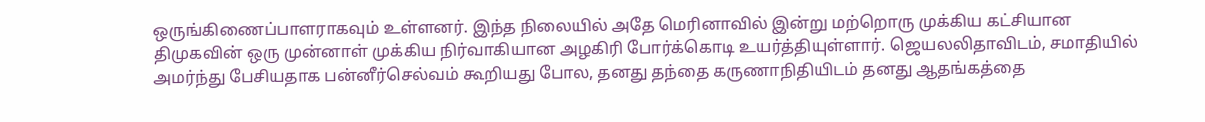ஒருங்கிணைப்பாளராகவும் உள்ளனர். இந்த நிலையில் அதே மெரினாவில் இன்று மற்றொரு முக்கிய கட்சியான திமுகவின் ஒரு முன்னாள் முக்கிய நிர்வாகியான அழகிரி போர்க்கொடி உயர்த்தியுள்ளார். ஜெயலலிதாவிடம், சமாதியில் அமர்ந்து பேசியதாக பன்னீர்செல்வம் கூறியது போல, தனது தந்தை கருணாநிதியிடம் தனது ஆதங்கத்தை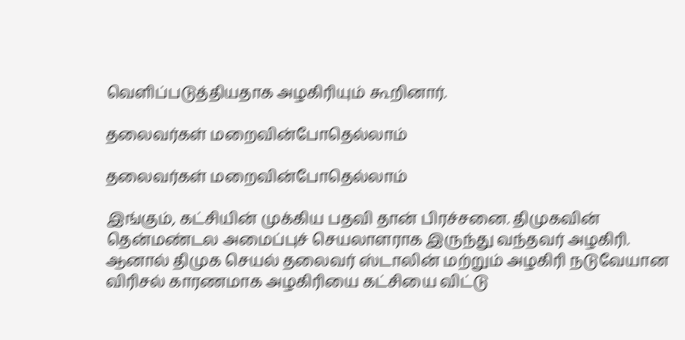வெளிப்படுத்தியதாக அழகிரியும் கூறினார்.

தலைவர்கள் மறைவின்போதெல்லாம்

தலைவர்கள் மறைவின்போதெல்லாம்

இங்கும், கட்சியின் முக்கிய பதவி தான் பிரச்சனை. திமுகவின் தென்மண்டல அமைப்புச் செயலாளராக இருந்து வந்தவர் அழகிரி. ஆனால் திமுக செயல் தலைவர் ஸ்டாலின் மற்றும் அழகிரி நடுவேயான விரிசல் காரணமாக அழகிரியை கட்சியை விட்டு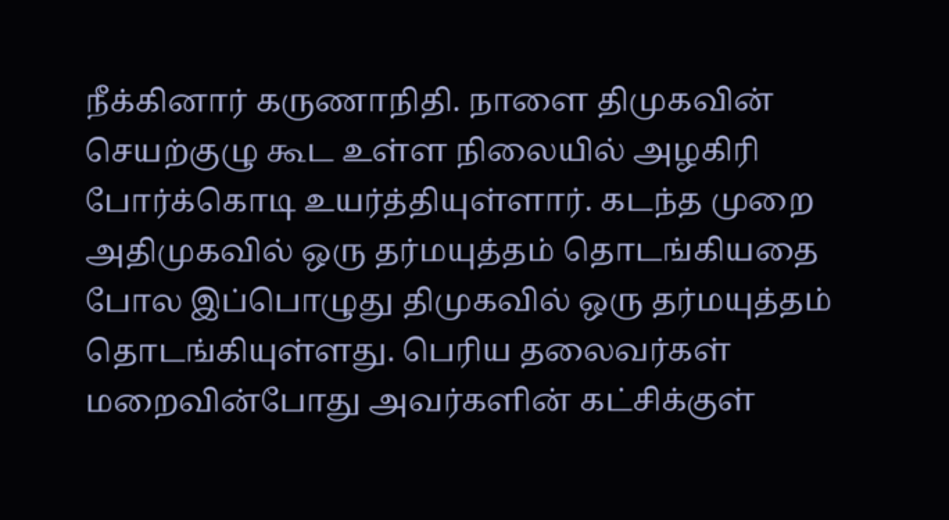நீக்கினார் கருணாநிதி. நாளை திமுகவின் செயற்குழு கூட உள்ள நிலையில் அழகிரி போர்க்கொடி உயர்த்தியுள்ளார். கடந்த முறை அதிமுகவில் ஒரு தர்மயுத்தம் தொடங்கியதை போல இப்பொழுது திமுகவில் ஒரு தர்மயுத்தம் தொடங்கியுள்ளது. பெரிய தலைவர்கள் மறைவின்போது அவர்களின் கட்சிக்குள்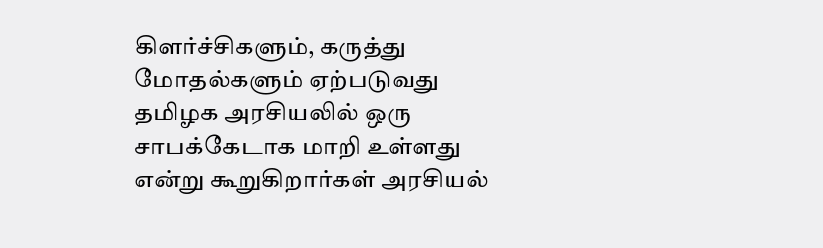கிளர்ச்சிகளும், கருத்து மோதல்களும் ஏற்படுவது தமிழக அரசியலில் ஒரு சாபக்கேடாக மாறி உள்ளது என்று கூறுகிறார்கள் அரசியல்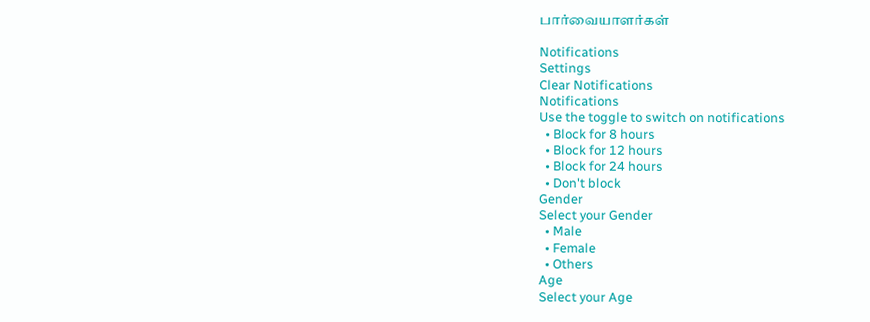பார்வையாளர்கள்

Notifications
Settings
Clear Notifications
Notifications
Use the toggle to switch on notifications
  • Block for 8 hours
  • Block for 12 hours
  • Block for 24 hours
  • Don't block
Gender
Select your Gender
  • Male
  • Female
  • Others
Age
Select your Age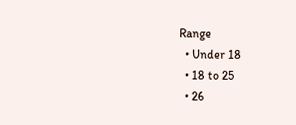Range
  • Under 18
  • 18 to 25
  • 26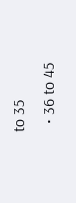to 35
  • 36 to 45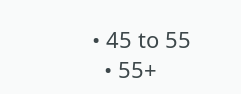• 45 to 55
  • 55+